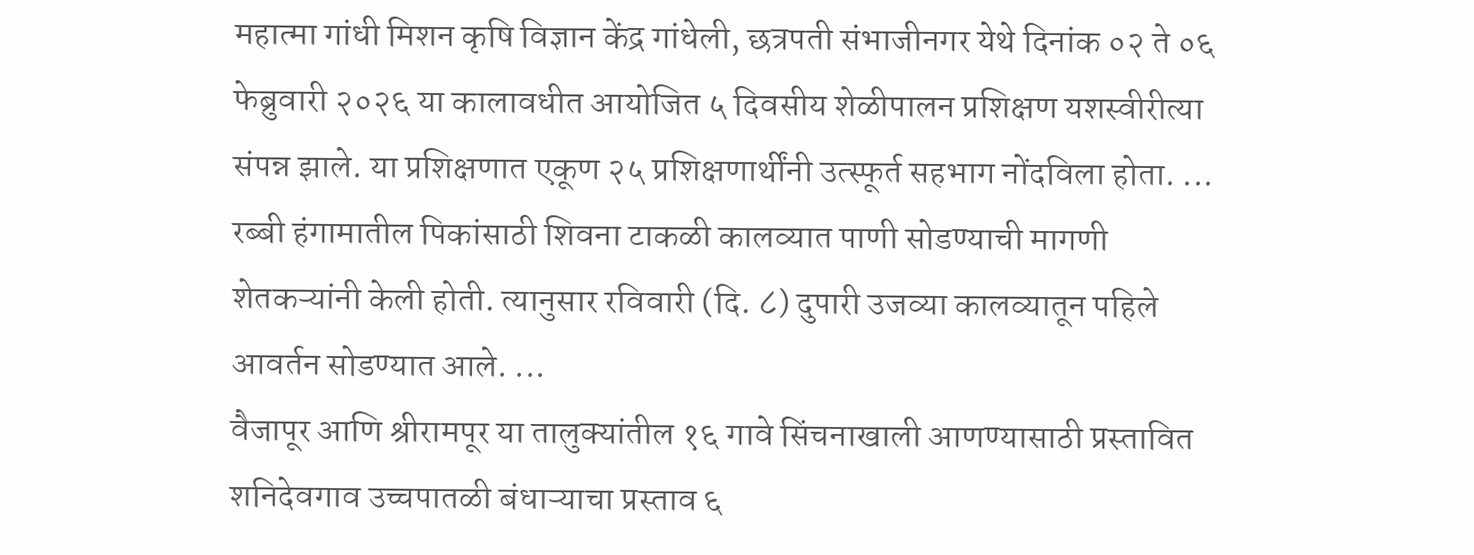महात्मा गांधी मिशन कृषि विज्ञान केंद्र गांधेली, छत्रपती संभाजीनगर येथे दिनांक ०२ ते ०६ फेब्रुवारी २०२६ या कालावधीत आयोजित ५ दिवसीय शेळीपालन प्रशिक्षण यशस्वीरीत्या संपन्न झाले. या प्रशिक्षणात एकूण २५ प्रशिक्षणार्थींनी उत्स्फूर्त सहभाग नोंदविला होता. ...
रब्बी हंगामातील पिकांसाठी शिवना टाकळी कालव्यात पाणी सोडण्याची मागणी शेतकऱ्यांनी केली होती. त्यानुसार रविवारी (दि. ८) दुपारी उजव्या कालव्यातून पहिले आवर्तन सोडण्यात आले. ...
वैजापूर आणि श्रीरामपूर या तालुक्यांतील १६ गावे सिंचनाखाली आणण्यासाठी प्रस्तावित शनिदेवगाव उच्चपातळी बंधाऱ्याचा प्रस्ताव ६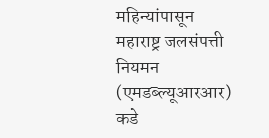महिन्यांपासून महाराष्ट्र जलसंपत्ती नियमन (एमडब्ल्यूआरआर) कडे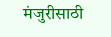मंजुरीसाठी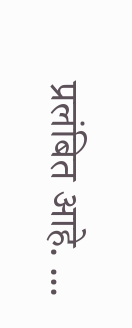प्रलंबित आहे. ...